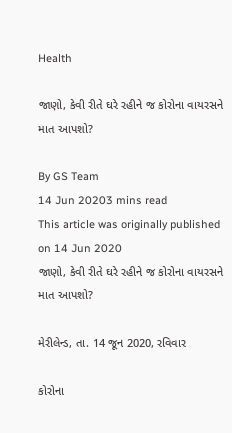Health

જાણો, કેવી રીતે ઘરે રહીને જ કોરોના વાયરસને માત આપશો?

By GS Team
14 Jun 20203 mins read
This article was originally published on 14 Jun 2020
જાણો, કેવી રીતે ઘરે રહીને જ કોરોના વાયરસને માત આપશો?

મેરીલેન્ડ, તા. 14 જૂન 2020, રવિવાર

કોરોના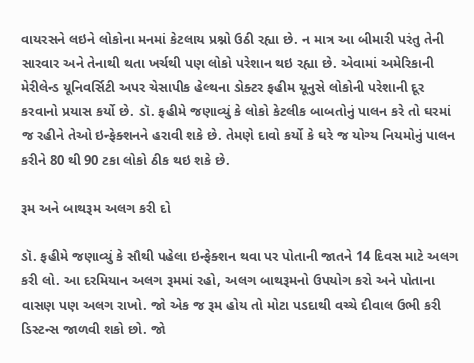વાયરસને લઇને લોકોના મનમાં કેટલાય પ્રશ્નો ઉઠી રહ્યા છે. ન માત્ર આ બીમારી પરંતુ તેની સારવાર અને તેનાથી થતા ખર્ચથી પણ લોકો પરેશાન થઇ રહ્યા છે. એવામાં અમેરિકાની મેરીલેન્ડ યૂનિવર્સિટી અપર ચેસાપીક હેલ્થના ડોક્ટર ફહીમ યૂનુસે લોકોની પરેશાની દૂર કરવાનો પ્રયાસ કર્યો છે. ડૉ. ફહીમે જણાવ્યું કે લોકો કેટલીક બાબતોનું પાલન કરે તો ઘરમાં જ રહીને તેઓ ઇન્ફેક્શનને હરાવી શકે છે. તેમણે દાવો કર્યો કે ઘરે જ યોગ્ય નિયમોનું પાલન કરીને 80 થી 90 ટકા લોકો ઠીક થઇ શકે છે.

રૂમ અને બાથરૂમ અલગ કરી દો

ડૉ. ફહીમે જણાવ્યું કે સૌથી પહેલા ઇન્ફેક્શન થવા પર પોતાની જાતને 14 દિવસ માટે અલગ કરી લો. આ દરમિયાન અલગ રૂમમાં રહો, અલગ બાથરૂમનો ઉપયોગ કરો અને પોતાના વાસણ પણ અલગ રાખો. જો એક જ રૂમ હોય તો મોટા પડદાથી વચ્ચે દીવાલ ઉભી કરી ડિસ્ટન્સ જાળવી શકો છો. જો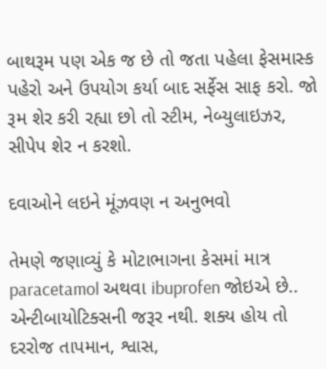બાથરૂમ પણ એક જ છે તો જતા પહેલા ફેસમાસ્ક પહેરો અને ઉપયોગ કર્યા બાદ સર્ફેસ સાફ કરો. જો રૂમ શેર કરી રહ્યા છો તો સ્ટીમ, નેબ્યુલાઇઝર, સીપેપ શેર ન કરશો.

દવાઓને લઇને મૂંઝવણ ન અનુભવો

તેમણે જણાવ્યું કે મોટાભાગના કેસમાં માત્ર paracetamol અથવા ibuprofen જોઇએ છે.. એન્ટીબાયોટિક્સની જરૂર નથી. શક્ય હોય તો દરરોજ તાપમાન, શ્વાસ,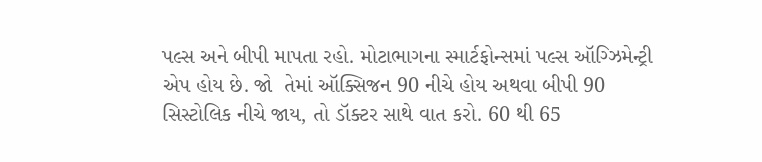પલ્સ અને બીપી માપતા રહો. મોટાભાગના સ્માર્ટફોન્સમાં પલ્સ ઑગ્ઝિમેન્ટ્રી એપ હોય છે. જો  તેમાં ઑક્સિજન 90 નીચે હોય અથવા બીપી 90 સિસ્ટોલિક નીચે જાય, તો ડૉક્ટર સાથે વાત કરો. 60 થી 65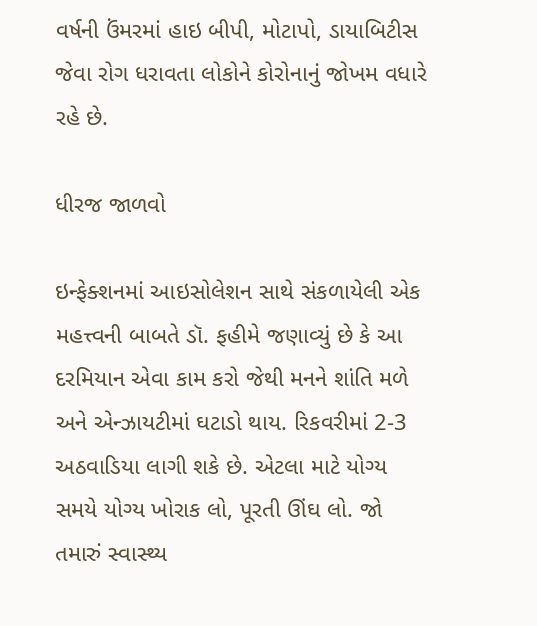વર્ષની ઉંમરમાં હાઇ બીપી, મોટાપો, ડાયાબિટીસ જેવા રોગ ધરાવતા લોકોને કોરોનાનું જોખમ વધારે રહે છે.

ધીરજ જાળવો

ઇન્ફેક્શનમાં આઇસોલેશન સાથે સંકળાયેલી એક મહત્ત્વની બાબતે ડૉ. ફહીમે જણાવ્યું છે કે આ દરમિયાન એવા કામ કરો જેથી મનને શાંતિ મળે અને એન્ઝાયટીમાં ઘટાડો થાય. રિકવરીમાં 2-3 અઠવાડિયા લાગી શકે છે. એટલા માટે યોગ્ય સમયે યોગ્ય ખોરાક લો, પૂરતી ઊંઘ લો. જો તમારું સ્વાસ્થ્ય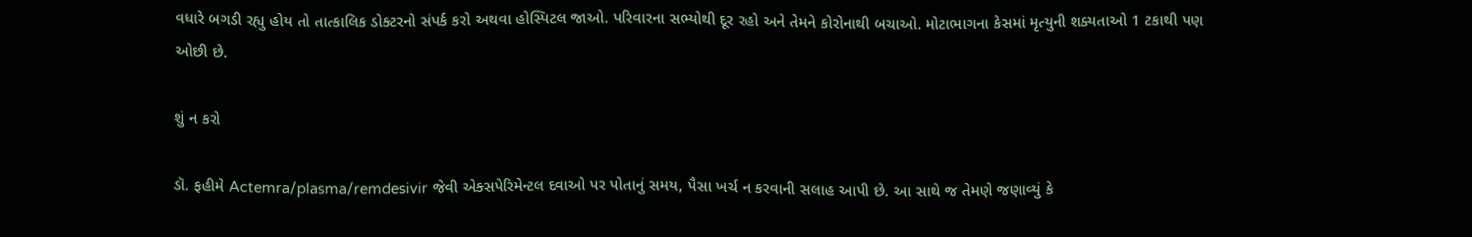વધારે બગડી રહ્યુ હોય તો તાત્કાલિક ડોક્ટરનો સંપર્ક કરો અથવા હોસ્પિટલ જાઓ. પરિવારના સભ્યોથી દૂર રહો અને તેમને કોરોનાથી બચાઓ. મોટાભાગના કેસમાં મૃત્યુની શક્યતાઓ 1 ટકાથી પણ ઓછી છે.

શું ન કરો

ડૉ. ફહીમે Actemra/plasma/remdesivir જેવી એક્સપેરિમેન્ટલ દવાઓ પર પોતાનું સમય, પૈસા ખર્ચ ન કરવાની સલાહ આપી છે. આ સાથે જ તેમણે જણાવ્યું કે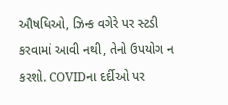ઔષધિઓ, ઝિન્ક વગેરે પર સ્ટડી કરવામાં આવી નથી, તેનો ઉપયોગ ન કરશો. COVIDના દર્દીઓ પર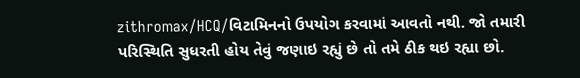zithromax/HCQ/વિટામિનનો ઉપયોગ કરવામાં આવતો નથી. જો તમારી પરિસ્થિતિ સુધરતી હોય તેવું જણાઇ રહ્યું છે તો તમે ઠીક થઇ રહ્યા છો.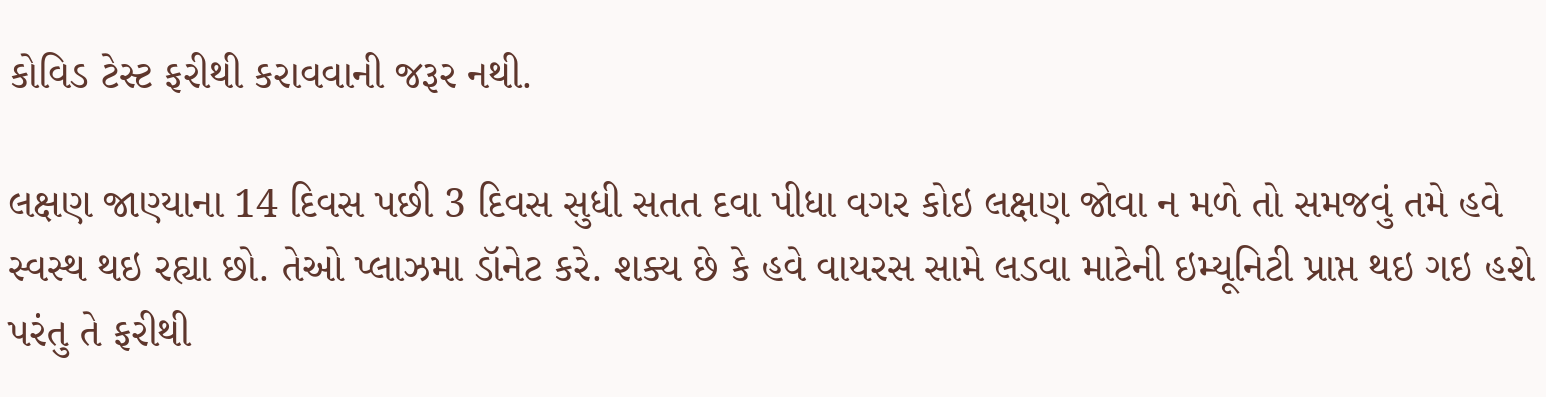કોવિડ ટેસ્ટ ફરીથી કરાવવાની જરૂર નથી.

લક્ષણ જાણ્યાના 14 દિવસ પછી 3 દિવસ સુધી સતત દવા પીધા વગર કોઇ લક્ષણ જોવા ન મળે તો સમજવું તમે હવે સ્વસ્થ થઇ રહ્યા છો. તેઓ પ્લાઝમા ડૉનેટ કરે. શક્ય છે કે હવે વાયરસ સામે લડવા માટેની ઇમ્યૂનિટી પ્રાપ્ત થઇ ગઇ હશે પરંતુ તે ફરીથી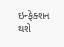ઇન્ફેક્શન થશે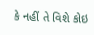કે નહીં તે વિશે કોઇ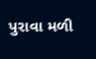પુરાવા મળી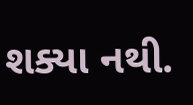શક્યા નથી.